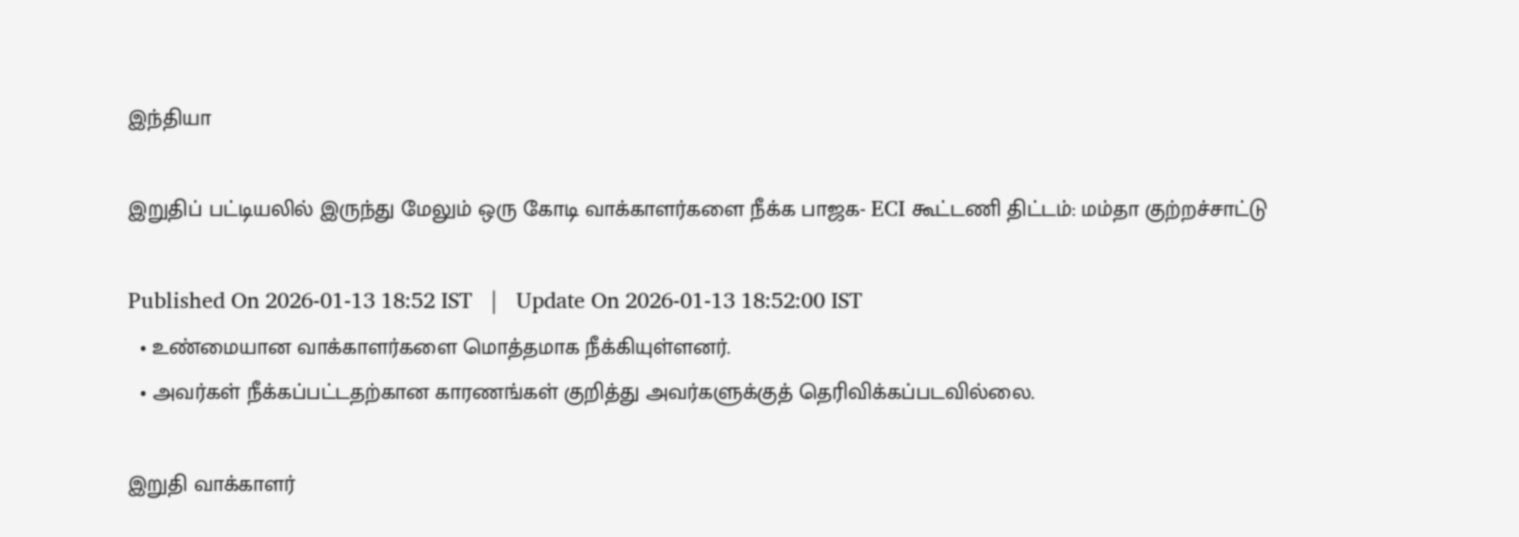இந்தியா

இறுதிப் பட்டியலில் இருந்து மேலும் ஒரு கோடி வாக்காளர்களை நீக்க பாஜக- ECI கூட்டணி திட்டம்: மம்தா குற்றச்சாட்டு

Published On 2026-01-13 18:52 IST   |   Update On 2026-01-13 18:52:00 IST
  • உண்மையான வாக்காளர்களை மொத்தமாக நீக்கியுள்ளனர்.
  • அவர்கள் நீக்கப்பட்டதற்கான காரணங்கள் குறித்து அவர்களுக்குத் தெரிவிக்கப்படவில்லை.

இறுதி வாக்காளர்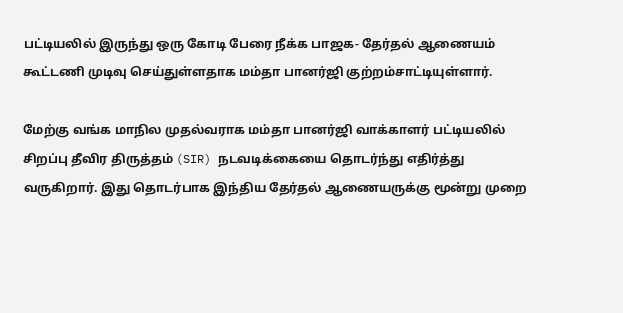பட்டியலில் இருந்து ஒரு கோடி பேரை நீக்க பாஜக- தேர்தல் ஆணையம் கூட்டணி முடிவு செய்துள்ளதாக மம்தா பானர்ஜி குற்றம்சாட்டியுள்ளார்.

மேற்கு வங்க மாநில முதல்வராக மம்தா பானர்ஜி வாக்காளர் பட்டியலில் சிறப்பு தீவிர திருத்தம் (SIR) நடவடிக்கையை தொடர்ந்து எதிர்த்து வருகிறார். இது தொடர்பாக இந்திய தேர்தல் ஆணையருக்கு மூன்று முறை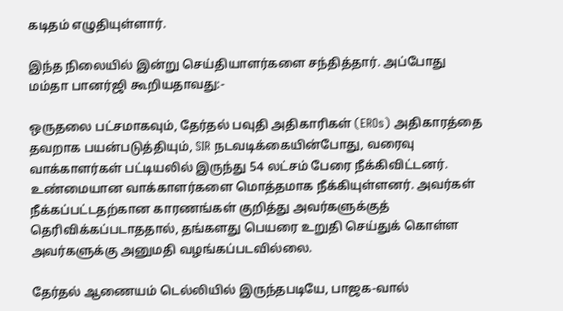கடிதம் எழுதியுள்ளார்.

இந்த நிலையில் இன்று செய்தியாளர்களை சந்தித்தார். அப்போது மம்தா பானர்ஜி கூறியதாவது:-

ஒருதலை பட்சமாகவும், தேர்தல் பவுதி அதிகாரிகள் (EROs) அதிகாரத்தை தவறாக பயன்படுத்தியும், SIR நடவடிக்கையின்போது, வரைவு வாக்காளர்கள் பட்டியலில் இருந்து 54 லட்சம் பேரை நீக்கிவிட்டனர். உண்மையான வாக்காளர்களை மொத்தமாக நீக்கியுள்ளனர். அவர்கள் நீக்கப்பட்டதற்கான காரணங்கள் குறித்து அவர்களுக்குத் தெரிவிக்கப்படாததால், தங்களது பெயரை உறுதி செய்துக் கொள்ள அவர்களுக்கு அனுமதி வழங்கப்படவில்லை.

தேர்தல் ஆணையம் டெல்லியில் இருந்தபடியே, பாஜக-வால்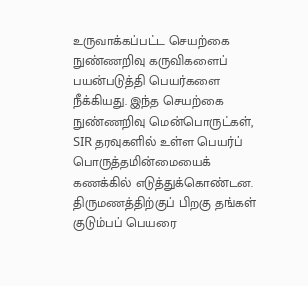உருவாக்கப்பட்ட செயற்கை நுண்ணறிவு கருவிகளைப் பயன்படுத்தி பெயர்களை நீக்கியது. இந்த செயற்கை நுண்ணறிவு மென்பொருட்கள், SIR தரவுகளில் உள்ள பெயர்ப் பொருத்தமின்மையைக் கணக்கில் எடுத்துக்கொண்டன. திருமணத்திற்குப் பிறகு தங்கள் குடும்பப் பெயரை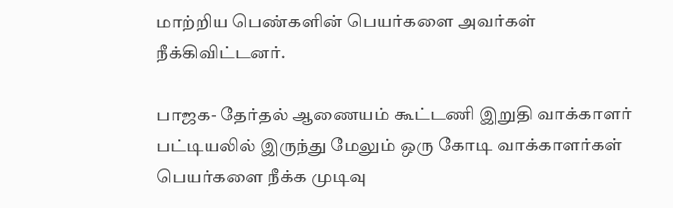மாற்றிய பெண்களின் பெயர்களை அவர்கள் நீக்கிவிட்டனர்.

பாஜக- தேர்தல் ஆணையம் கூட்டணி இறுதி வாக்காளர் பட்டியலில் இருந்து மேலும் ஒரு கோடி வாக்காளர்கள் பெயர்களை நீக்க முடிவு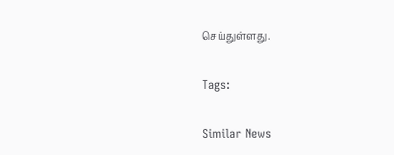செய்துள்ளது.

Tags:

Similar News